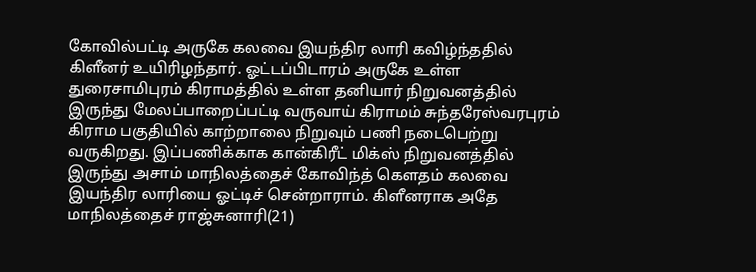கோவில்பட்டி அருகே கலவை இயந்திர லாரி கவிழ்ந்ததில் கிளீனர் உயிரிழந்தார். ஓட்டப்பிடாரம் அருகே உள்ள துரைசாமிபுரம் கிராமத்தில் உள்ள தனியார் நிறுவனத்தில் இருந்து மேலப்பாறைப்பட்டி வருவாய் கிராமம் சுந்தரேஸ்வரபுரம் கிராம பகுதியில் காற்றாலை நிறுவும் பணி நடைபெற்று வருகிறது. இப்பணிக்காக கான்கிரீட் மிக்ஸ் நிறுவனத்தில் இருந்து அசாம் மாநிலத்தைச் கோவிந்த் கௌதம் கலவை இயந்திர லாரியை ஓட்டிச் சென்றாராம். கிளீனராக அதே மாநிலத்தைச் ராஜ்சுனாரி(21)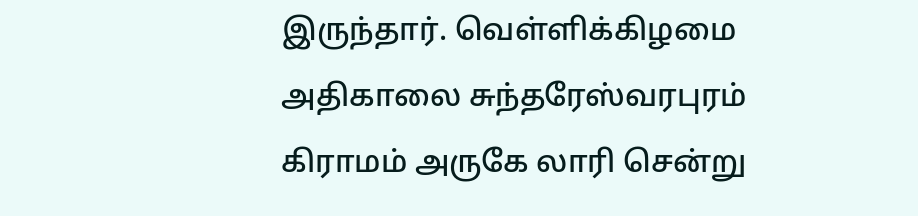இருந்தார். வெள்ளிக்கிழமை அதிகாலை சுந்தரேஸ்வரபுரம் கிராமம் அருகே லாரி சென்று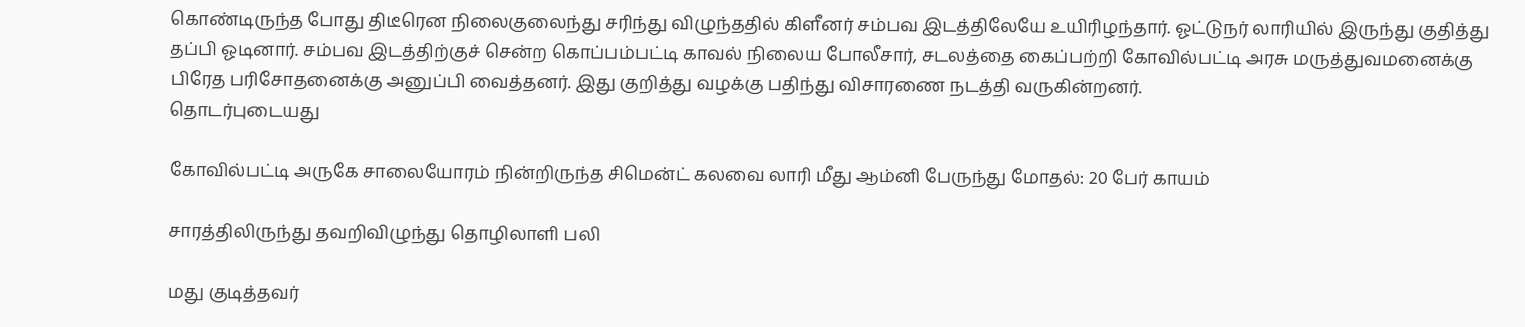கொண்டிருந்த போது திடீரென நிலைகுலைந்து சரிந்து விழுந்ததில் கிளீனர் சம்பவ இடத்திலேயே உயிரிழந்தார். ஓட்டுநர் லாரியில் இருந்து குதித்து தப்பி ஓடினார். சம்பவ இடத்திற்குச் சென்ற கொப்பம்பட்டி காவல் நிலைய போலீசார், சடலத்தை கைப்பற்றி கோவில்பட்டி அரசு மருத்துவமனைக்கு பிரேத பரிசோதனைக்கு அனுப்பி வைத்தனர். இது குறித்து வழக்கு பதிந்து விசாரணை நடத்தி வருகின்றனர்.
தொடர்புடையது

கோவில்பட்டி அருகே சாலையோரம் நின்றிருந்த சிமென்ட் கலவை லாரி மீது ஆம்னி பேருந்து மோதல்: 20 பேர் காயம்

சாரத்திலிருந்து தவறிவிழுந்து தொழிலாளி பலி

மது குடித்தவர்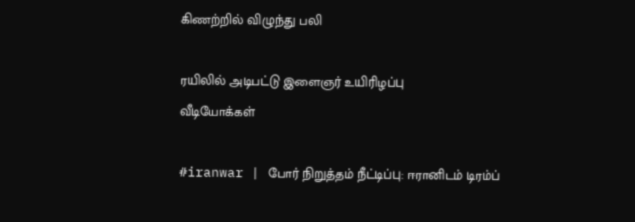கிணற்றில் விழுந்து பலி

ரயிலில் அடிபட்டு இளைஞர் உயிரிழப்பு
வீடியோக்கள்

#iranwar | போர் நிறுத்தம் நீட்டிப்பு: ஈரானிடம் டிரம்ப்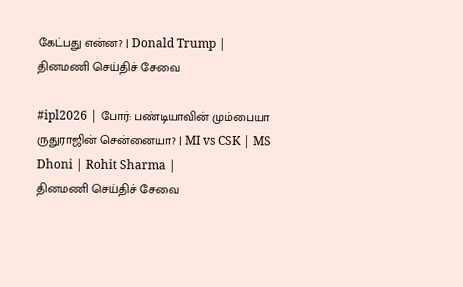கேட்பது என்ன? | Donald Trump |
தினமணி செய்திச் சேவை

#ipl2026 | போர்: பண்டியாவின் மும்பையா ருதுராஜின் சென்னையா? | MI vs CSK | MS Dhoni | Rohit Sharma |
தினமணி செய்திச் சேவை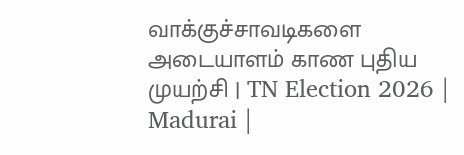வாக்குச்சாவடிகளை அடையாளம் காண புதிய முயற்சி | TN Election 2026 | Madurai |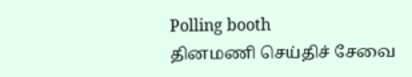Polling booth
தினமணி செய்திச் சேவை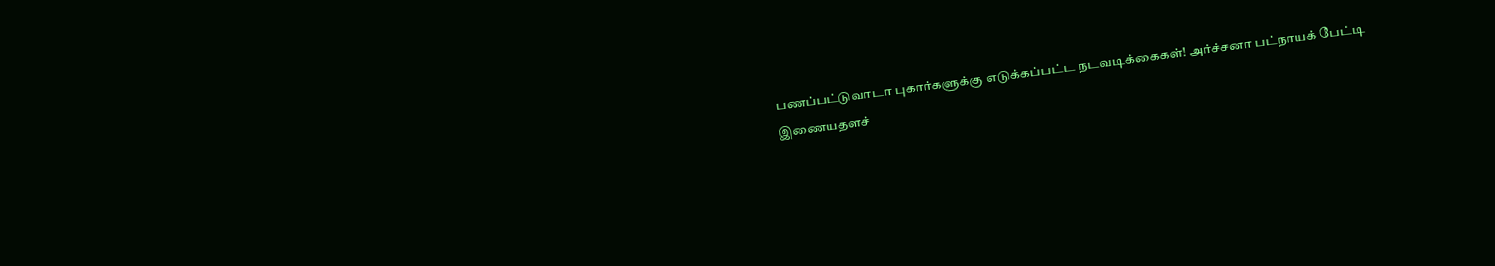பணப்பட்டுவாடா புகார்களுக்கு எடுக்கப்பட்ட நடவடிக்கைகள்! அர்ச்சனா பட்நாயக் பேட்டி
இணையதளச்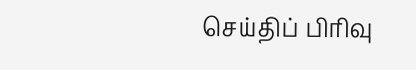செய்திப் பிரிவு